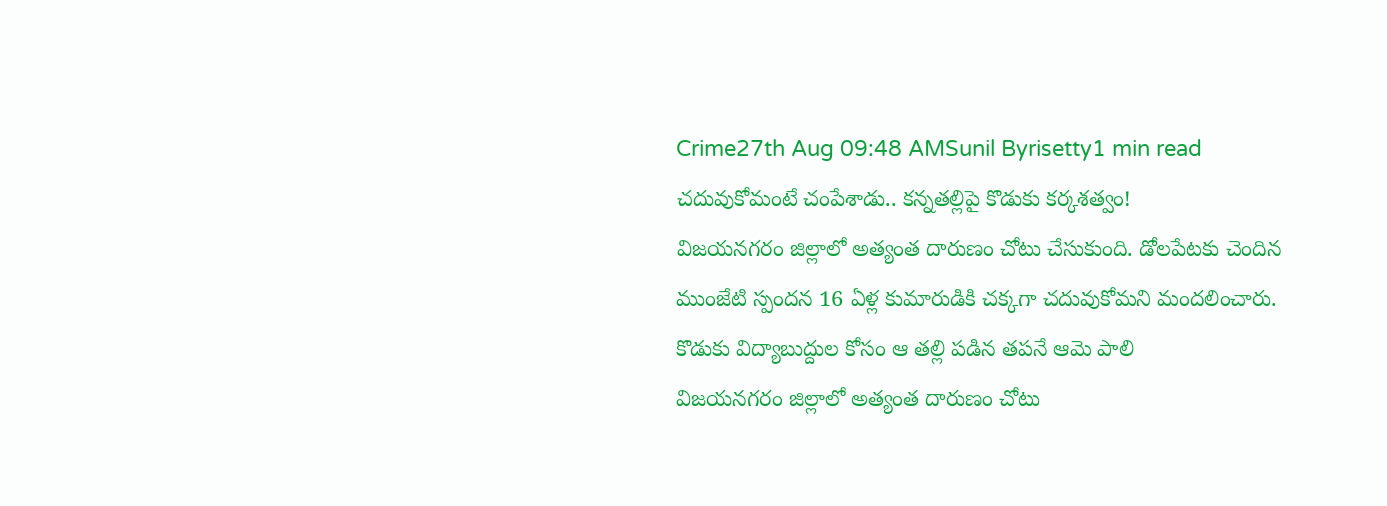Crime27th Aug 09:48 AMSunil Byrisetty1 min read
చదువుకోమంటే చంపేశాడు.. కన్నతల్లిపై కొడుకు కర్కశత్వం!
విజయనగరం జిల్లాలో అత్యంత దారుణం చోటు చేసుకుంది. డోలపేటకు చెందిన ముంజేటి స్పందన 16 ఏళ్ల కుమారుడికి చక్కగా చదువుకోమని మందలించారు. కొడుకు విద్యాబుద్దుల కోసం ఆ తల్లి పడిన తపనే ఆమె పాలి
విజయనగరం జిల్లాలో అత్యంత దారుణం చోటు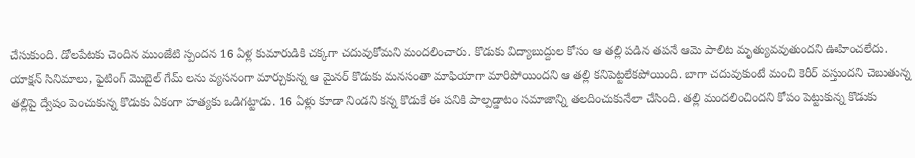చేసుకుంది. డోలపేటకు చెందిన ముంజేటి స్పందన 16 ఏళ్ల కుమారుడికి చక్కగా చదువుకోమని మందలించారు. కొడుకు విద్యాబుద్దుల కోసం ఆ తల్లి పడిన తపనే ఆమె పాలిట మృత్యువవుతుందని ఊహించలేదు. యాక్షన్ సినిమాలు, ఫైటింగ్ మొబైల్ గేమ్ లను వ్యసనంగా మార్చుకున్న ఆ మైనర్ కొడుకు మనసంతా మాఫియాగా మారిపోయిందని ఆ తల్లి కనిపెట్టలేకపోయింది. బాగా చదువుకుంటే మంచి కెరీర్ వస్తుందని చెబుతున్న తల్లిపై ద్వేషం పెంచుకున్న కొడుకు ఏకంగా హత్యకు ఒడిగట్టాడు. 16 ఏళ్లు కూడా నిండని కన్న కొడుకే ఈ పనికి పాల్పడ్డాటం సమాజాన్ని తలదించుకునేలా చేసింది. తల్లి మందలించిందని కోపం పెట్టుకున్న కొడుకు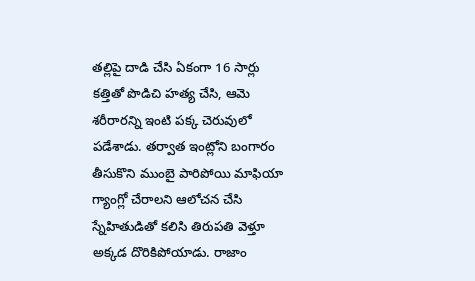తల్లిపై దాడి చేసి ఏకంగా 16 సార్లు కత్తితో పొడిచి హత్య చేసి, ఆమె శరీరారన్ని ఇంటి పక్క చెరువులో పడేశాడు. తర్వాత ఇంట్లోని బంగారం తీసుకొని ముంబై పారిపోయి మాఫియా గ్యాంగ్లో చేరాలని ఆలోచన చేసి స్నేహితుడితో కలిసి తిరుపతి వెళ్తూ అక్కడ దొరికిపోయాడు. రాజాం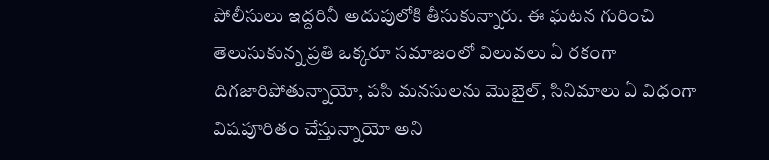పోలీసులు ఇద్దరినీ అదుపులోకి తీసుకున్నారు. ఈ ఘటన గురించి తెలుసుకున్న ప్రతి ఒక్కరూ సమాజంలో విలువలు ఏ రకంగా దిగజారిపోతున్నాయో, పసి మనసులను మొబైల్, సినిమాలు ఏ విధంగా విషపూరితం చేస్తున్నాయో అని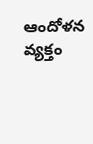ఆందోళన వ్యక్తం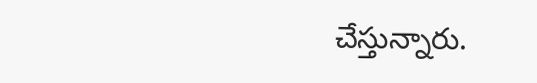చేస్తున్నారు.